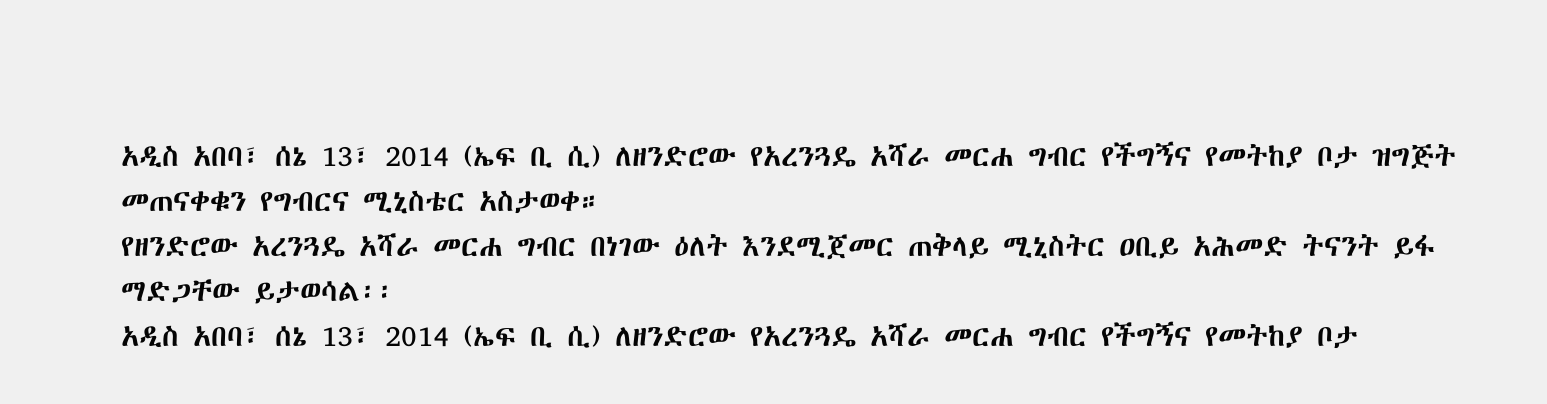አዲስ አበባ፣ ሰኔ 13፣ 2014 (ኤፍ ቢ ሲ) ለዘንድሮው የአረንጓዴ አሻራ መርሐ ግብር የችግኝና የመትከያ ቦታ ዝግጅት መጠናቀቁን የግብርና ሚኒስቴር አስታወቀ።
የዘንድሮው አረንጓዴ አሻራ መርሐ ግብር በነገው ዕለት እንደሚጀመር ጠቅላይ ሚኒስትር ዐቢይ አሕመድ ትናንት ይፋ ማድጋቸው ይታወሳል፡፡
አዲስ አበባ፣ ሰኔ 13፣ 2014 (ኤፍ ቢ ሲ) ለዘንድሮው የአረንጓዴ አሻራ መርሐ ግብር የችግኝና የመትከያ ቦታ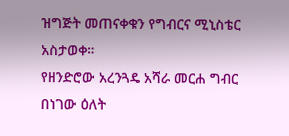ዝግጅት መጠናቀቁን የግብርና ሚኒስቴር አስታወቀ።
የዘንድሮው አረንጓዴ አሻራ መርሐ ግብር በነገው ዕለት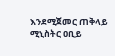እንደሚጀመር ጠቅላይ ሚኒስትር ዐቢይ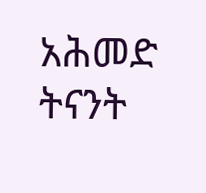አሕመድ ትናንት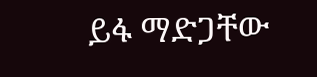ይፋ ማድጋቸው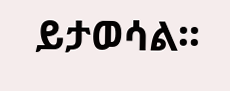ይታወሳል፡፡